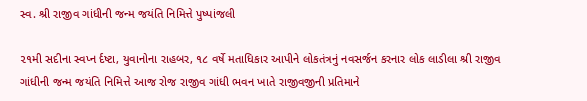સ્વ. શ્રી રાજીવ ગાંધીની જન્મ જયંતિ નિમિત્તે પુષ્પાંજલી

૨૧મી સદીના સ્વપ્ન ર્દષ્ટા, યુવાનોના રાહબર, ૧૮ વર્ષે મતાધિકાર આપીને લોકતંત્રનું નવસર્જન કરનાર લોક લાડીલા શ્રી રાજીવ ગાંધીની જન્મ જયંતિ નિમિત્તે આજ રોજ રાજીવ ગાંધી ભવન ખાતે રાજીવજીની પ્રતિમાને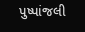પુષ્પાંજલી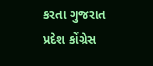કરતા ગુજરાત પ્રદેશ કોંગ્રેસ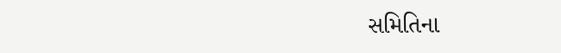સમિતિના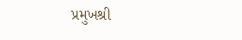પ્રમુખશ્રી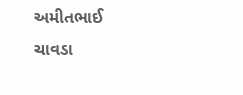અમીતભાઈ ચાવડા